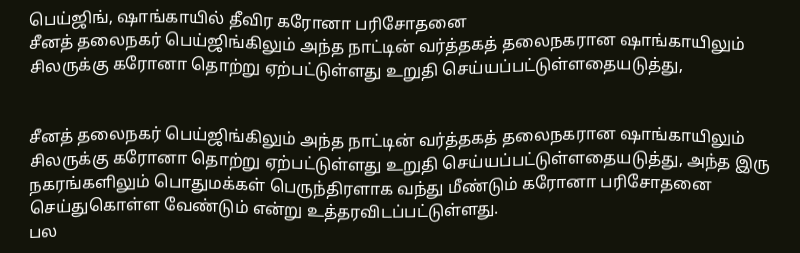பெய்ஜிங், ஷாங்காயில் தீவிர கரோனா பரிசோதனை
சீனத் தலைநகர் பெய்ஜிங்கிலும் அந்த நாட்டின் வர்த்தகத் தலைநகரான ஷாங்காயிலும் சிலருக்கு கரோனா தொற்று ஏற்பட்டுள்ளது உறுதி செய்யப்பட்டுள்ளதையடுத்து,


சீனத் தலைநகர் பெய்ஜிங்கிலும் அந்த நாட்டின் வர்த்தகத் தலைநகரான ஷாங்காயிலும் சிலருக்கு கரோனா தொற்று ஏற்பட்டுள்ளது உறுதி செய்யப்பட்டுள்ளதையடுத்து, அந்த இரு நகரங்களிலும் பொதுமக்கள் பெருந்திரளாக வந்து மீண்டும் கரோனா பரிசோதனை செய்துகொள்ள வேண்டும் என்று உத்தரவிடப்பட்டுள்ளது.
பல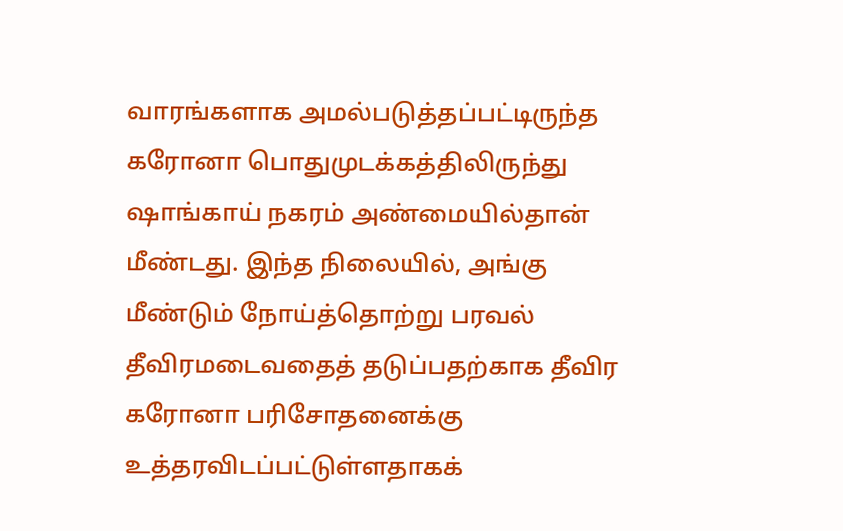வாரங்களாக அமல்படுத்தப்பட்டிருந்த கரோனா பொதுமுடக்கத்திலிருந்து ஷாங்காய் நகரம் அண்மையில்தான் மீண்டது. இந்த நிலையில், அங்கு மீண்டும் நோய்த்தொற்று பரவல் தீவிரமடைவதைத் தடுப்பதற்காக தீவிர கரோனா பரிசோதனைக்கு உத்தரவிடப்பட்டுள்ளதாகக்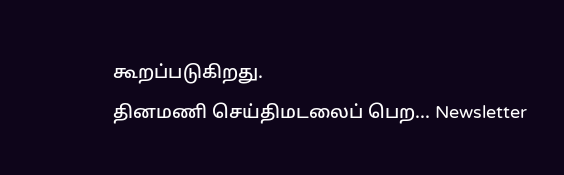கூறப்படுகிறது.
தினமணி செய்திமடலைப் பெற... Newsletter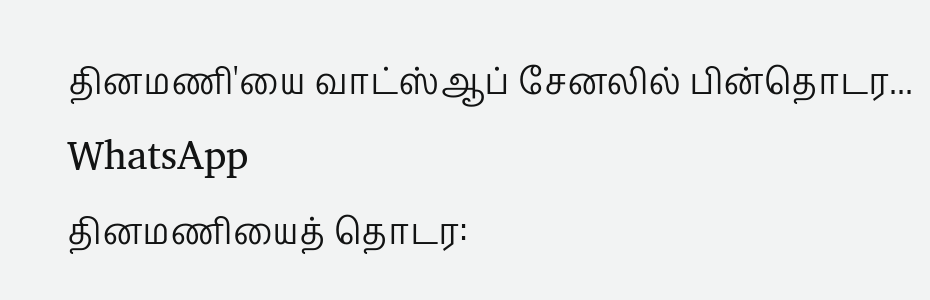தினமணி'யை வாட்ஸ்ஆப் சேனலில் பின்தொடர... WhatsApp
தினமணியைத் தொடர: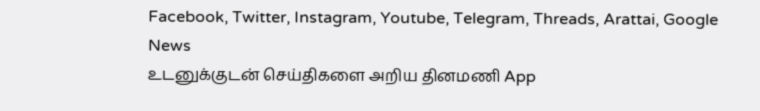Facebook, Twitter, Instagram, Youtube, Telegram, Threads, Arattai, Google News
உடனுக்குடன் செய்திகளை அறிய தினமணி App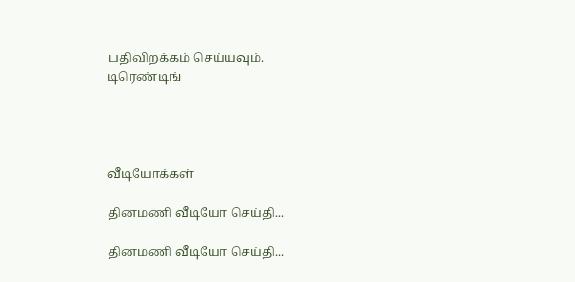பதிவிறக்கம் செய்யவும்.
டிரெண்டிங்




வீடியோக்கள்

தினமணி வீடியோ செய்தி...

தினமணி வீடியோ செய்தி...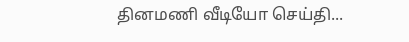தினமணி வீடியோ செய்தி...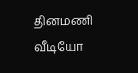தினமணி வீடியோ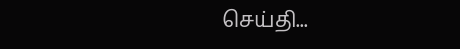செய்தி...